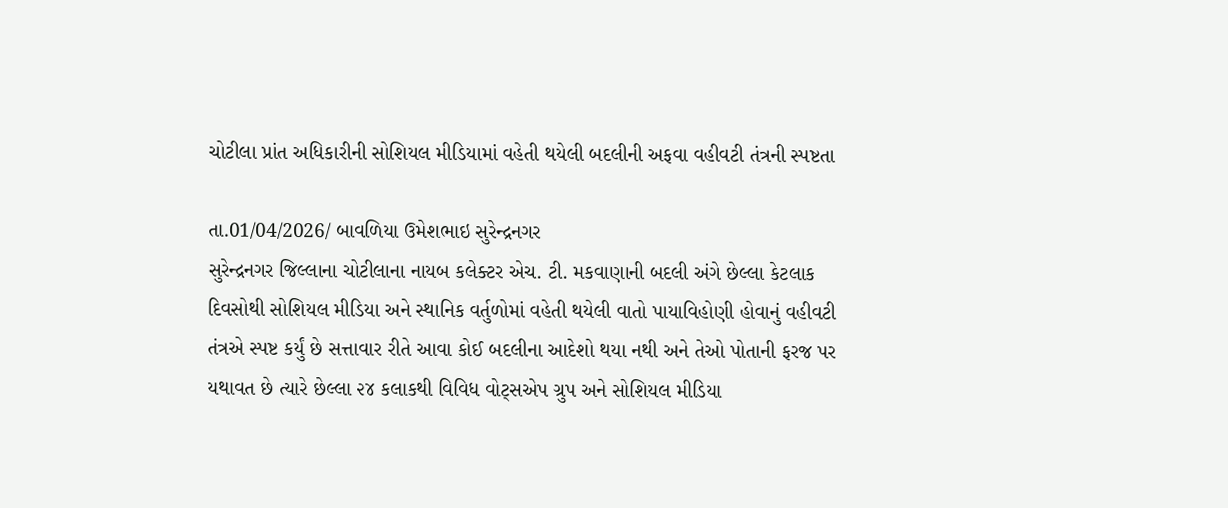ચોટીલા પ્રાંત અધિકારીની સોશિયલ મીડિયામાં વહેતી થયેલી બદલીની અફવા વહીવટી તંત્રની સ્પષ્ટતા

તા.01/04/2026/ બાવળિયા ઉમેશભાઇ સુરેન્દ્રનગર
સુરેન્દ્રનગર જિલ્લાના ચોટીલાના નાયબ કલેક્ટર એચ. ટી. મકવાણાની બદલી અંગે છેલ્લા કેટલાક દિવસોથી સોશિયલ મીડિયા અને સ્થાનિક વર્તુળોમાં વહેતી થયેલી વાતો પાયાવિહોણી હોવાનું વહીવટી તંત્રએ સ્પષ્ટ કર્યું છે સત્તાવાર રીતે આવા કોઈ બદલીના આદેશો થયા નથી અને તેઓ પોતાની ફરજ પર યથાવત છે ત્યારે છેલ્લા ૨૪ કલાકથી વિવિધ વોટ્સએપ ગ્રુપ અને સોશિયલ મીડિયા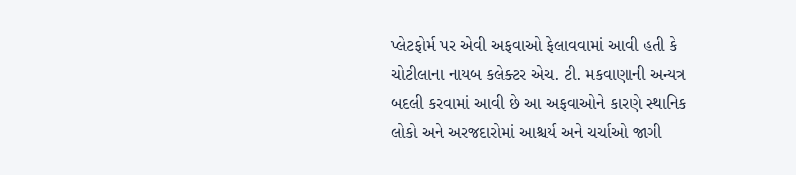પ્લેટફોર્મ પર એવી અફવાઓ ફેલાવવામાં આવી હતી કે ચોટીલાના નાયબ કલેક્ટર એચ. ટી. મકવાણાની અન્યત્ર બદલી કરવામાં આવી છે આ અફવાઓને કારણે સ્થાનિક લોકો અને અરજદારોમાં આશ્ચર્ય અને ચર્ચાઓ જાગી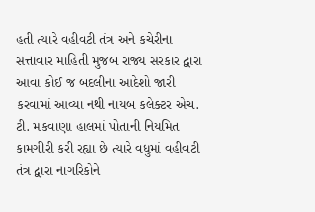હતી ત્યારે વહીવટી તંત્ર અને કચેરીના સત્તાવાર માહિતી મુજબ રાજ્ય સરકાર દ્વારા આવા કોઈ જ બદલીના આદેશો જારી કરવામાં આવ્યા નથી નાયબ કલેક્ટર એચ. ટી. મકવાણા હાલમાં પોતાની નિયમિત કામગીરી કરી રહ્યા છે ત્યારે વધુમાં વહીવટી તંત્ર દ્વારા નાગરિકોને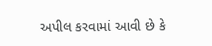અપીલ કરવામાં આવી છે કે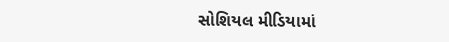સોશિયલ મીડિયામાં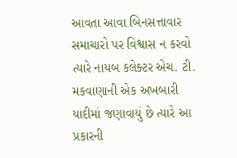આવતા આવા બિનસત્તાવાર સમાચારો પર વિશ્વાસ ન કરવો ત્યારે નાયબ કલેક્ટર એચ. ટી. મકવાણાની એક અખબારી યાદીમાં જણાવાયું છે ત્યારે આ પ્રકારની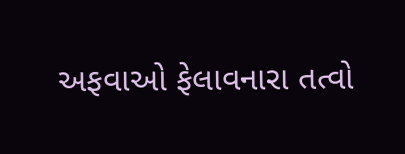અફવાઓ ફેલાવનારા તત્વો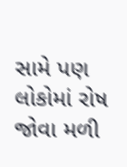સામે પણ લોકોમાં રોષ જોવા મળી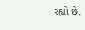રહ્યો છે.